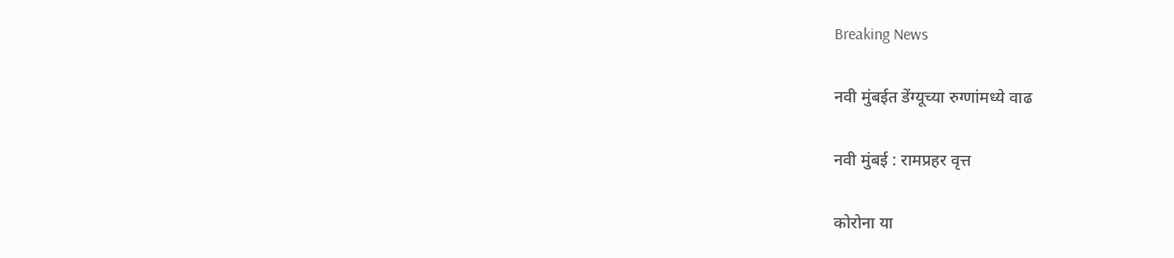Breaking News

नवी मुंबईत डेंग्यूच्या रुग्णांमध्ये वाढ

नवी मुंबई : रामप्रहर वृत्त

कोरोना या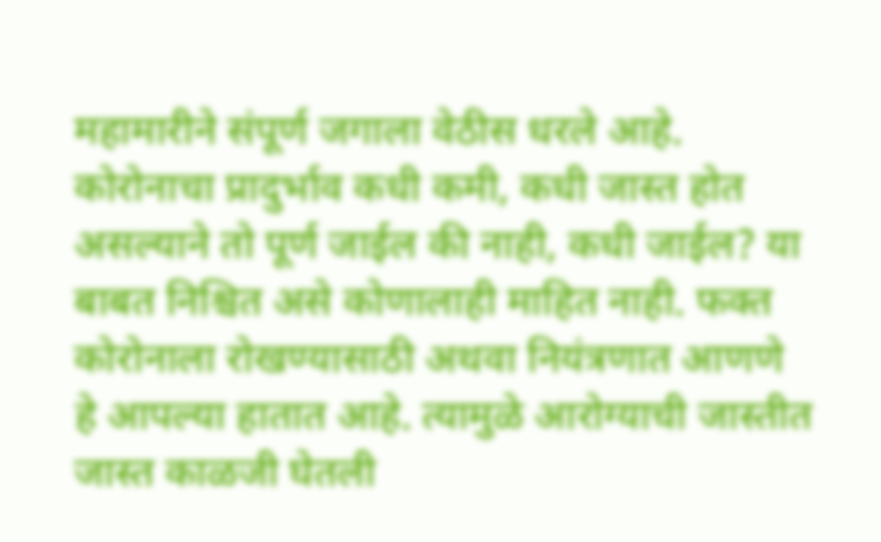महामारीने संपूर्ण जगाला वेठीस धरले आहे. कोरोनाचा प्रादुर्भाव कधी कमी, कधी जास्त होत असल्याने तो पूर्ण जाईल की नाही, कधी जाईल? या बाबत निश्चित असे कोणालाही माहित नाही. फक्त कोरोनाला रोखण्यासाठी अथवा नियंत्रणात आणणे हे आपल्या हातात आहे. त्यामुळे आरोग्याची जास्तीत जास्त काळजी घेतली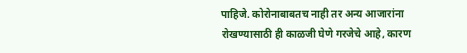पाहिजे. कोरोनाबाबतच नाही तर अन्य आजारांना रोखण्यासाठी ही काळजी घेणे गरजेचे आहे, कारण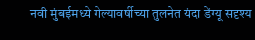नवी मुंबईमध्ये गेल्यावर्षीच्या तुलनेत यंदा डेंग्यू सदृश्य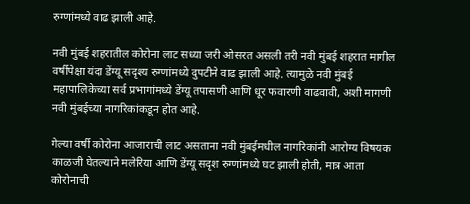रुग्णांमध्ये वाढ झाली आहे.

नवी मुंबई शहरातील कोरोना लाट सध्या जरी ओसरत असली तरी नवी मुंबई शहरात मागील वर्षीपेक्षा यंदा डेंग्यू सदृश्य रुग्णांमध्ये दुपटीने वाढ झाली आहे. त्यामुळे नवी मुंबई महापालिकेच्या सर्व प्रभागांमध्ये डेंग्यू तपासणी आणि धूर फवारणी वाढवावी, अशी मागणी नवी मुंबईच्या नागरिकांकडून होत आहे.

गेल्या वर्षी कोरोना आजाराची लाट असताना नवी मुंबईमधील नागरिकांनी आरोग्य विषयक काळजी घेतल्याने मलेरिया आणि डेंग्यू सदृश रुग्णांमध्ये घट झाली होती, मात्र आता कोरोनाची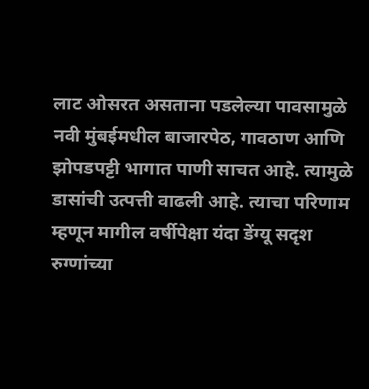लाट ओसरत असताना पडलेल्या पावसामुळे नवी मुंबईमधील बाजारपेठ, गावठाण आणि झोपडपट्टी भागात पाणी साचत आहे. त्यामुळे डासांची उत्पत्ती वाढली आहे. त्याचा परिणाम म्हणून मागील वर्षीपेक्षा यंदा डेंग्यू सदृश रुग्णांच्या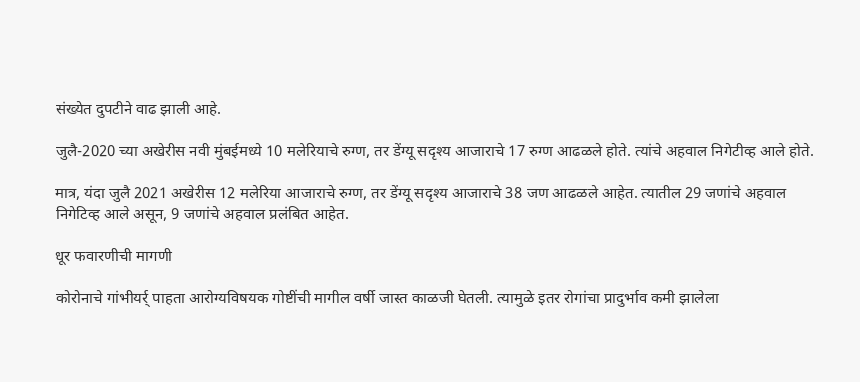संख्येत दुपटीने वाढ झाली आहे.

जुलै-2020 च्या अखेरीस नवी मुंबईमध्ये 10 मलेरियाचे रुग्ण, तर डेंग्यू सदृश्य आजाराचे 17 रुग्ण आढळले होते. त्यांचे अहवाल निगेटीव्ह आले होते.

मात्र, यंदा जुलै 2021 अखेरीस 12 मलेरिया आजाराचे रुग्ण, तर डेंग्यू सदृश्य आजाराचे 38 जण आढळले आहेत. त्यातील 29 जणांचे अहवाल निगेटिव्ह आले असून, 9 जणांचे अहवाल प्रलंबित आहेत.

धूर फवारणीची मागणी

कोरोनाचे गांभीयर्र् पाहता आरोग्यविषयक गोष्टींची मागील वर्षी जास्त काळजी घेतली. त्यामुळे इतर रोगांचा प्रादुर्भाव कमी झालेला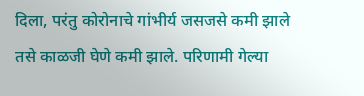दिला, परंतु कोरोनाचे गांभीर्य जसजसे कमी झाले तसे काळजी घेणे कमी झाले. परिणामी गेल्या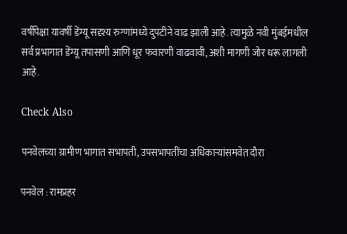वर्षीपेक्षा यावर्षी डेंग्यू सदृश्य रुग्णांमध्ये दुपटीने वाढ झाली आहे. त्यामुळे नवी मुंबईमधील सर्व प्रभागात डेंग्यू तपासणी आणि धूर फवारणी वाढवावी, अशी मागणी जोर धरू लागली आहे.

Check Also

पनवेलच्या ग्रामीण भागात सभापती, उपसभापतींचा अधिकाऱ्यांसमवेत दौरा

पनवेल : रामप्रहर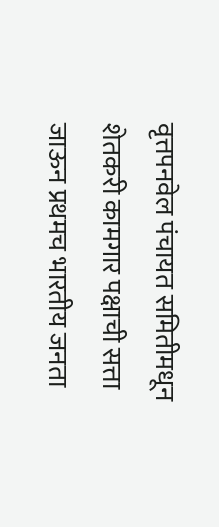वृत्तपनवेल पंचायत समितीमधून शेतकरी कामगार पक्षाची सत्ता जाऊन प्रथमच भारतीय जनता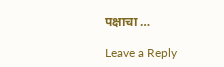पक्षाचा …

Leave a Reply